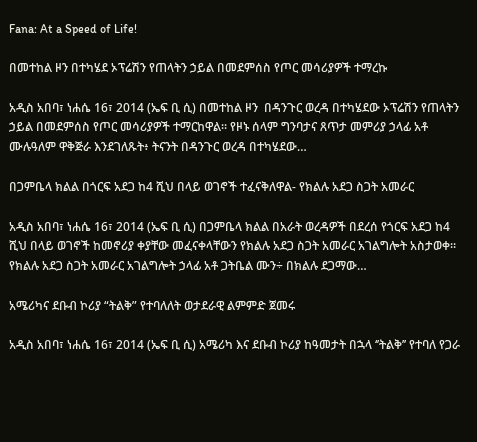Fana: At a Speed of Life!

በመተከል ዞን በተካሄደ ኦፕሬሽን የጠላትን ኃይል በመደምሰስ የጦር መሳሪያዎች ተማረኩ

አዲስ አበባ፣ ነሐሴ 16፣ 2014 (ኤፍ ቢ ሲ) በመተከል ዞን  በዳንጉር ወረዳ በተካሄደው ኦፕሬሽን የጠላትን ኃይል በመደምሰስ የጦር መሳሪያዎች ተማርከዋል፡፡ የዞኑ ሰላም ግንባታና ጸጥታ መምሪያ ኃላፊ አቶ ሙሉዓለም ዋቅጅራ እንደገለጹት፥ ትናንት በዳንጉር ወረዳ በተካሄደው…

በጋምቤላ ክልል በጎርፍ አደጋ ከ4 ሺህ በላይ ወገኖች ተፈናቅለዋል- የክልሉ አደጋ ስጋት አመራር

አዲስ አበባ፣ ነሐሴ 16፣ 2014 (ኤፍ ቢ ሲ) በጋምቤላ ክልል በአራት ወረዳዎች በደረሰ የጎርፍ አደጋ ከ4 ሺህ በላይ ወገኖች ከመኖሪያ ቀያቸው መፈናቀላቸውን የክልሉ አደጋ ስጋት አመራር አገልግሎት አስታወቀ። የክልሉ አደጋ ስጋት አመራር አገልግሎት ኃላፊ አቶ ጋትቤል ሙን÷ በክልሉ ደጋማው…

አሜሪካና ደቡብ ኮሪያ “ትልቅ” የተባለለት ወታደራዊ ልምምድ ጀመሩ

አዲስ አበባ፣ ነሐሴ 16፣ 2014 (ኤፍ ቢ ሲ) አሜሪካ እና ደቡብ ኮሪያ ከዓመታት በኋላ ‘’ትልቅ’’ የተባለ የጋራ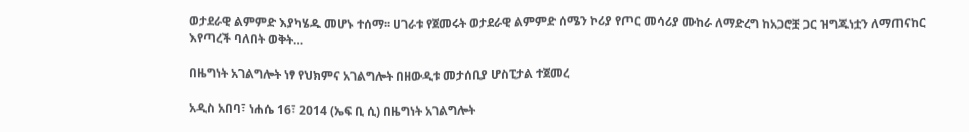ወታደራዊ ልምምድ እያካሄዱ መሆኑ ተሰማ፡፡ ሀገራቱ የጀመሩት ወታደራዊ ልምምድ ሰሜን ኮሪያ የጦር መሳሪያ ሙከራ ለማድረግ ከአጋሮቿ ጋር ዝግጁነቷን ለማጠናከር እየጣረች ባለበት ወቅት…

በዜግነት አገልግሎት ነፃ የህክምና አገልግሎት በዘውዲቱ መታሰቢያ ሆስፒታል ተጀመረ

አዲስ አበባ፣ ነሐሴ 16፣ 2014 (ኤፍ ቢ ሲ) በዜግነት አገልግሎት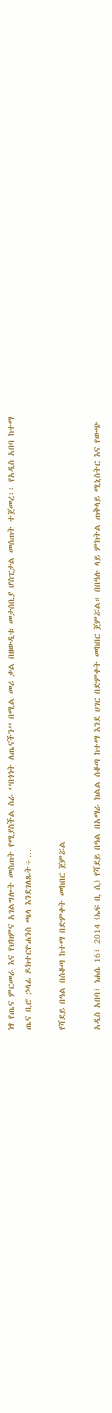ነፃ የጤና ምርመራ እና የህክምና አገልግሎት መስጠት የሚያስችል ስራ ‘’በጎነት ለጤናችን’’ በሚል መሪ ቃል በዘውዲቱ መታሰቢያ ሆስፒታል መሰጠት ተጀመረ፡፡ የአዲስ አበባ ከተማ ጤና ቢሮ ኃላፊ ዶክተርዮሐንስ ጫላ እንደገለጹት÷…

የሻደይ በዓል በሰቆጣ ከተማ በድምቀት መከበር ጀምሯል

አዲስ አበባ፣ ነሐሴ 16፣ 2014 (ኤፍ ቢ ሲ) የሻደይ በዓል በአማራ ክልል ሰቆጣ ከተማ እንደ ሀገር በድምቀት መከበር ጀምሯል። በበዓሉ ላይ ምክትል ጠቅላይ ሚኒስትር እና የውጭ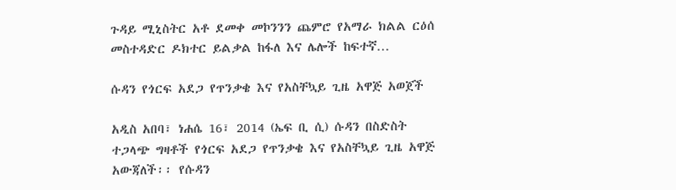ጉዳይ ሚኒስትር አቶ ደመቀ መኮንንን ጨምሮ የአማራ ክልል ርዕሰ መስተዳድር ዶክተር ይልቃል ከፋለ እና ሌሎች ከፍተኛ…

ሱዳን የጎርፍ አደጋ የጥንቃቄ እና የአስቸኳይ ጊዜ አዋጅ አወጀች

አዲስ አበባ፣ ነሐሴ 16፣ 2014 (ኤፍ ቢ ሲ) ሱዳን በስድስት ተጋላጭ ግዛቶች የጎርፍ አደጋ የጥንቃቄ እና የአስቸኳይ ጊዜ አዋጅ አውጃለች፡፡ የሱዳን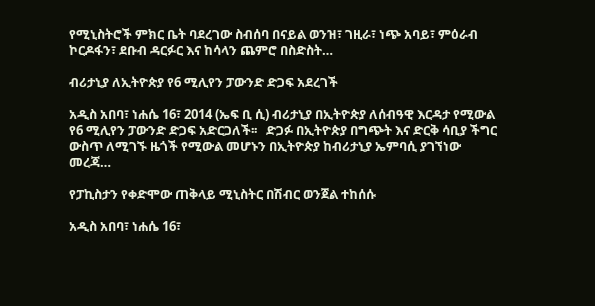የሚኒስትሮች ምክር ቤት ባደረገው ስብሰባ በናይል ወንዝ፣ ገዚራ፣ ነጭ አባይ፣ ምዕራብ ኮርዶፋን፣ ደቡብ ዳርፉር እና ከሳላን ጨምሮ በስድስት…

ብሪታኒያ ለኢትዮጵያ የ6 ሚሊየን ፓውንድ ድጋፍ አደረገች

አዲስ አበባ፣ ነሐሴ 16፣ 2014 (ኤፍ ቢ ሲ) ብሪታኒያ በኢትዮጵያ ለሰብዓዊ እርዳታ የሚውል የ6 ሚሊየን ፓውንድ ድጋፍ አድርጋለች፡፡   ድጋፉ በኢትዮጵያ በግጭት እና ድርቅ ሳቢያ ችግር ውስጥ ለሚገኙ ዜጎች የሚውል መሆኑን በኢትዮጵያ ከብሪታኒያ ኤምባሲ ያገኘነው መረጃ…

የፓኪስታን የቀድሞው ጠቅላይ ሚኒስትር በሽብር ወንጀል ተከሰሱ

አዲስ አበባ፣ ነሐሴ 16፣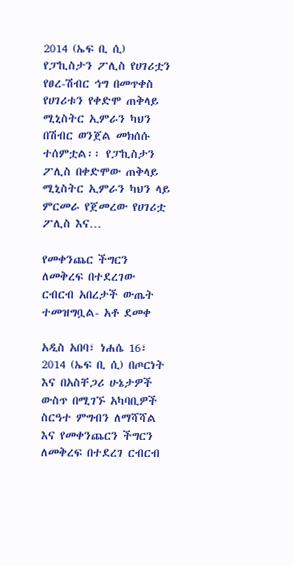2014 (ኤፍ ቢ ሲ) የፓኪስታን ፖሊስ የሀገሪቷን የፀረ-ሽብር ኅግ በመጥቀስ የሀገሪቱን የቀድሞ ጠቅላይ ሚኒስትር ኢምራን ካህን በሽብር ወንጀል መክሰሱ ተሰምቷል፡፡ የፓኪስታን ፖሊስ በቀድሞው ጠቅላይ ሚኒስትር ኢምራን ካህን ላይ ምርመራ የጀመረው የሀገሪቷ ፖሊስ እና…

የመቀንጨር ችግርን ለመቅረፍ በተደረገው ርብርብ አበረታች ውጤት ተመዝግቧል- አቶ ደመቀ

አዲስ አበባ፣ ነሐሴ 16፣ 2014 (ኤፍ ቢ ሲ) በጦርነት እና በአስቸጋሪ ሁኔታዎች ውስጥ በሚገኙ አካባቢዎች ስርዓተ ምግብን ለማሻሻል እና የመቀንጨርን ችግርን ለመቅረፍ በተደረገ ርብርብ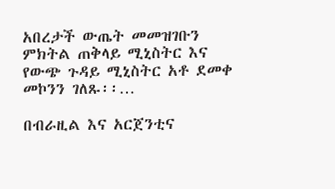አበረታች ውጤት መመዝገቡን ምክትል ጠቅላይ ሚኒስትር እና የውጭ ጉዳይ ሚኒስትር አቶ ደመቀ መኮንን ገለጹ፡፡…

በብራዚል እና አርጀንቲና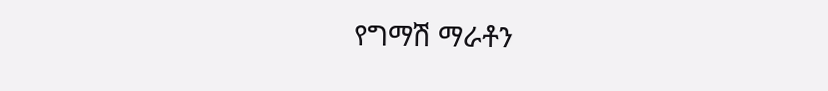የግማሽ ማራቶን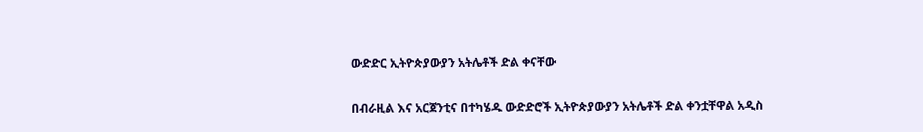ውድድር ኢትዮጵያውያን አትሌቶች ድል ቀናቸው

በብራዚል እና አርጀንቲና በተካሄዱ ውድድሮች ኢትዮጵያውያን አትሌቶች ድል ቀንቷቸዋል አዲስ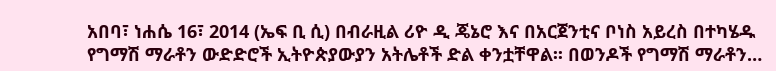አበባ፣ ነሐሴ 16፣ 2014 (ኤፍ ቢ ሲ) በብራዚል ሪዮ ዲ ጄኔሮ እና በአርጀንቲና ቦነስ አይረስ በተካሄዱ የግማሽ ማራቶን ውድድሮች ኢትዮጵያውያን አትሌቶች ድል ቀንቷቸዋል፡፡ በወንዶች የግማሽ ማራቶን…